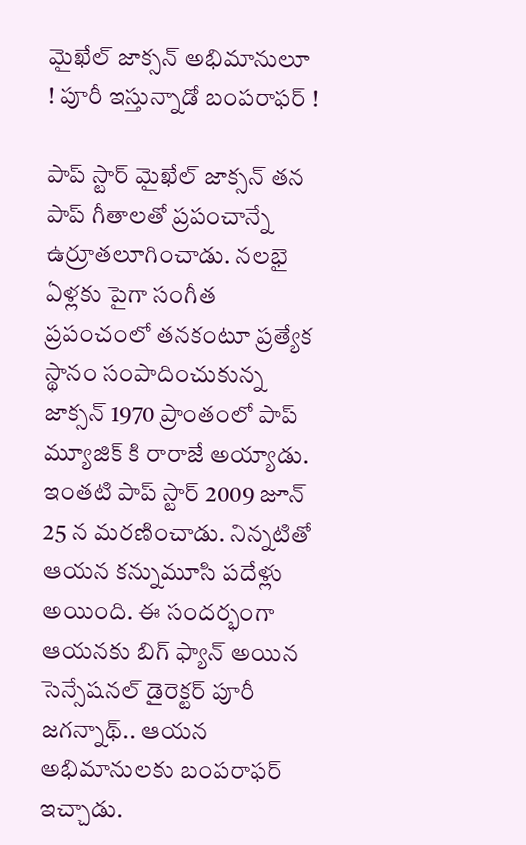మైఖేల్ జాక్సన్ అభిమానులూ ! పూరీ ఇస్తున్నాడో బంపరాఫర్ !

పాప్ స్టార్ మైఖేల్ జాక్సన్ తన పాప్ గీతాలతో ప్రపంచాన్నే ఉర్రూతలూగించాడు. నలభై ఏళ్లకు పైగా సంగీత ప్రపంచంలో తనకంటూ ప్రత్యేక స్థానం సంపాదించుకున్న జాక్సన్ 1970 ప్రాంతంలో పాప్ మ్యూజిక్ కి రారాజే అయ్యాడు. ఇంతటి పాప్ స్టార్ 2009 జూన్ 25 న మరణించాడు. నిన్నటితో ఆయన కన్నుమూసి పదేళ్లు అయింది. ఈ సందర్భంగా ఆయనకు బిగ్ ఫ్యాన్ అయిన సెన్సేషనల్ డైరెక్టర్ పూరీ జగన్నాథ్.. ఆయన అభిమానులకు బంపరాఫర్ ఇచ్చాడు.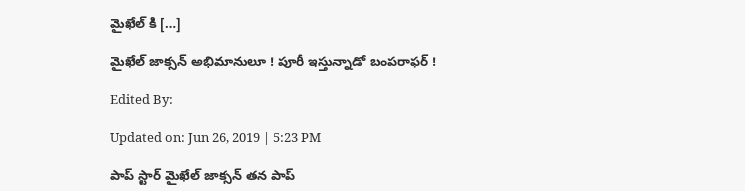మైఖేల్ కి […]

మైఖేల్ జాక్సన్ అభిమానులూ ! పూరీ ఇస్తున్నాడో బంపరాఫర్ !

Edited By:

Updated on: Jun 26, 2019 | 5:23 PM

పాప్ స్టార్ మైఖేల్ జాక్సన్ తన పాప్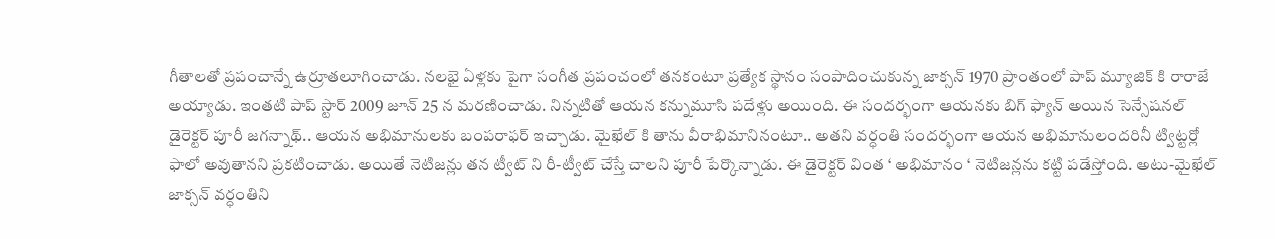గీతాలతో ప్రపంచాన్నే ఉర్రూతలూగించాడు. నలభై ఏళ్లకు పైగా సంగీత ప్రపంచంలో తనకంటూ ప్రత్యేక స్థానం సంపాదించుకున్న జాక్సన్ 1970 ప్రాంతంలో పాప్ మ్యూజిక్ కి రారాజే అయ్యాడు. ఇంతటి పాప్ స్టార్ 2009 జూన్ 25 న మరణించాడు. నిన్నటితో ఆయన కన్నుమూసి పదేళ్లు అయింది. ఈ సందర్భంగా ఆయనకు బిగ్ ఫ్యాన్ అయిన సెన్సేషనల్ డైరెక్టర్ పూరీ జగన్నాథ్.. ఆయన అభిమానులకు బంపరాఫర్ ఇచ్చాడు. మైఖేల్ కి తాను వీరాభిమానినంటూ.. అతని వర్ధంతి సందర్భంగా ఆయన అభిమానులందరినీ ట్విట్టర్లో ఫాలో అవుతానని ప్రకటించాడు. అయితే నెటిజన్లు తన ట్వీట్ ని రీ-ట్వీట్ చేస్తే చాలని పూరీ పేర్కొన్నాడు. ఈ డైరెక్టర్ వింత ‘ అభిమానం ‘ నెటిజన్లను కట్టి పడేస్తోంది. అటు-మైఖేల్ జాక్సన్ వర్ధంతిని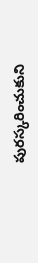పురస్కరించుకుని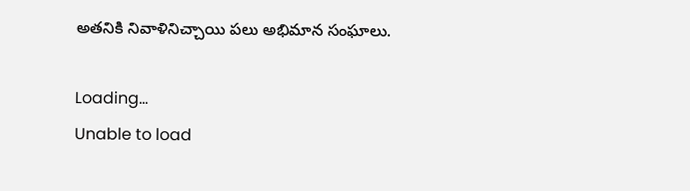అతనికి నివాళినిచ్చాయి పలు అభిమాన సంఘాలు.

Loading...
Unable to load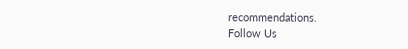recommendations.
Follow Us